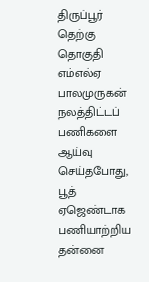திருப்பூர் தெற்கு தொகுதி எம்எல்ஏ பாலமுருகன் நலத்திட்டப் பணிகளை ஆய்வு செய்தபோது, பூத் ஏஜெண்டாக பணியாற்றிய தன்னை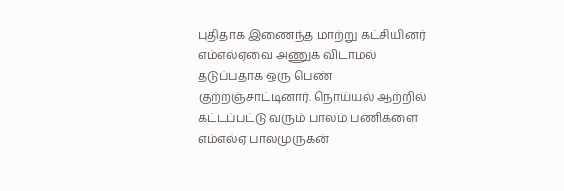புதிதாக இணைந்த மாற்று கட்சியினர் எம்எல்ஏவை அணுக விடாமல் தடுப்பதாக ஒரு பெண் குற்றஞ்சாட்டினார். நொய்யல் ஆற்றில் கட்டப்பட்டு வரும் பாலம் பணிகளை எம்எல்ஏ பாலமுருகன்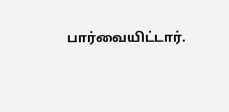பார்வையிட்டார்.